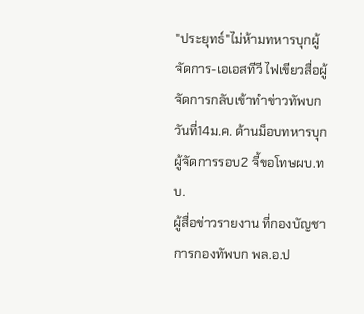"ประยุทธ์"ไม่ห้ามทหารบุกผู้จัดการ-เอเอสทีวี ไฟเขียวสื่อผู้จัดการกลับเข้าทำข่าวทัพบกวันที่14ม.ค. ด้านม็อบทหารบุกผู้จัดการรอบ2 จี้ขอโทษผบ.ทบ.
ผู้สื่อข่าวรายงาน ที่กองบัญชาการกองทัพบก พล.อ.ป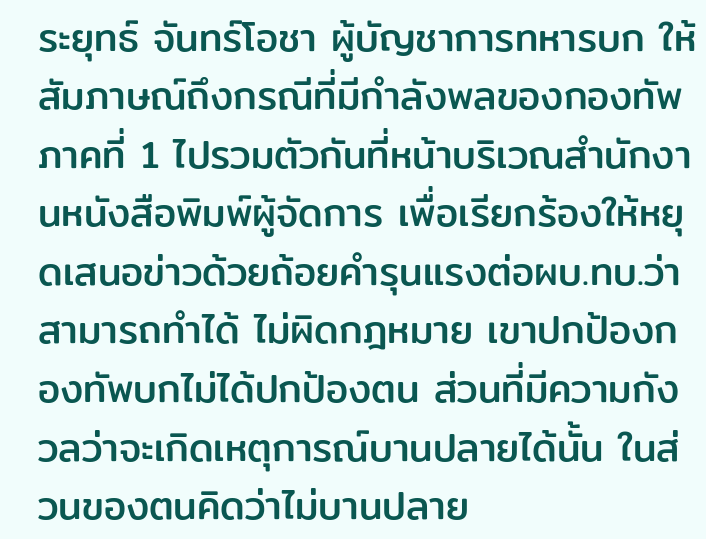ระยุทธ์ จันทร์โอชา ผู้บัญชาการทหารบก ให้สัมภาษณ์ถึงกรณีที่มีกำลังพลของกองทัพภาคที่ 1 ไปรวมตัวกันที่หน้าบริเวณสำนักงานหนังสือพิมพ์ผู้จัดการ เพื่อเรียกร้องให้หยุดเสนอข่าวด้วยถ้อยคำรุนแรงต่อผบ.ทบ.ว่า สามารถทำได้ ไม่ผิดกฎหมาย เขาปกป้องกองทัพบกไม่ได้ปกป้องตน ส่วนที่มีความกังวลว่าจะเกิดเหตุการณ์บานปลายได้นั้น ในส่วนของตนคิดว่าไม่บานปลาย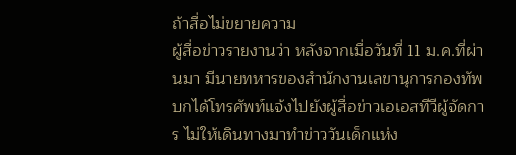ถ้าสื่อไม่ขยายความ
ผู้สื่อข่าวรายงานว่า หลังจากเมื่อวันที่ 11 ม.ค.ที่ผ่านมา มีนายทหารของสำนักงานเลขานุการกองทัพบกได้โทรศัพท์แจ้งไปยังผู้สื่อข่าวเอเอสทีวีผู้จัดการ ไม่ให้เดินทางมาทำข่าววันเด็กแห่ง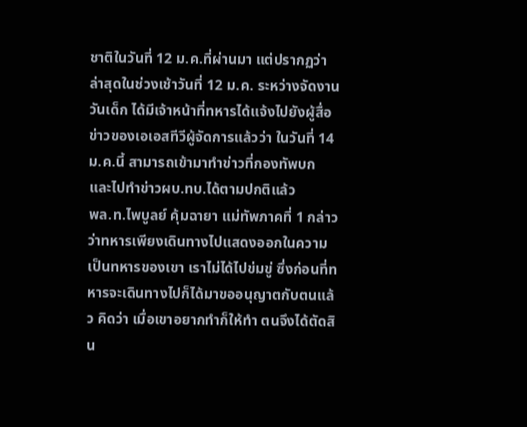ชาติในวันที่ 12 ม.ค.ที่ผ่านมา แต่ปรากฏว่า ล่าสุดในช่วงเช้าวันที่ 12 ม.ค. ระหว่างจัดงานวันเด็ก ได้มีเจ้าหน้าที่ทหารได้แจ้งไปยังผู้สื่อข่าวของเอเอสทีวีผู้จัดการแล้วว่า ในวันที่ 14 ม.ค.นี้ สามารถเข้ามาทำข่าวที่กองทัพบก และไปทำข่าวผบ.ทบ.ได้ตามปกติแล้ว
พล.ท.ไพบูลย์ คุ้มฉายา แม่ทัพภาคที่ 1 กล่าว ว่าทหารเพียงเดินทางไปแสดงออกในความเป็นทหารของเขา เราไม่ได้ไปข่มขู่ ซึ่งก่อนที่ทหารจะเดินทางไปก็ได้มาขออนุญาตกับตนแล้ว คิดว่า เมื่อเขาอยากทำก็ให้ทำ ตนจึงได้ตัดสิน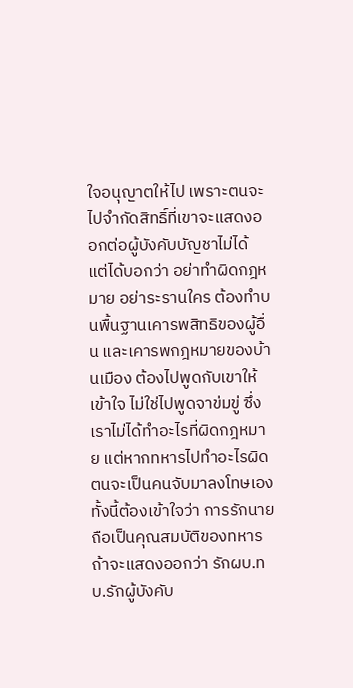ใจอนุญาตให้ไป เพราะตนจะไปจำกัดสิทธิ์ที่เขาจะแสดงออกต่อผู้บังคับบัญชาไม่ได้ แต่ได้บอกว่า อย่าทำผิดกฎหมาย อย่าระรานใคร ต้องทำบนพื้นฐานเคารพสิทธิของผู้อื่น และเคารพกฎหมายของบ้านเมือง ต้องไปพูดกับเขาให้เข้าใจ ไม่ใช่ไปพูดจาข่มขู่ ซึ่งเราไม่ได้ทำอะไรที่ผิดกฎหมาย แต่หากทหารไปทำอะไรผิด ตนจะเป็นคนจับมาลงโทษเอง ทั้งนี้ต้องเข้าใจว่า การรักนายถือเป็นคุณสมบัติของทหาร ถ้าจะแสดงออกว่า รักผบ.ทบ.รักผู้บังคับ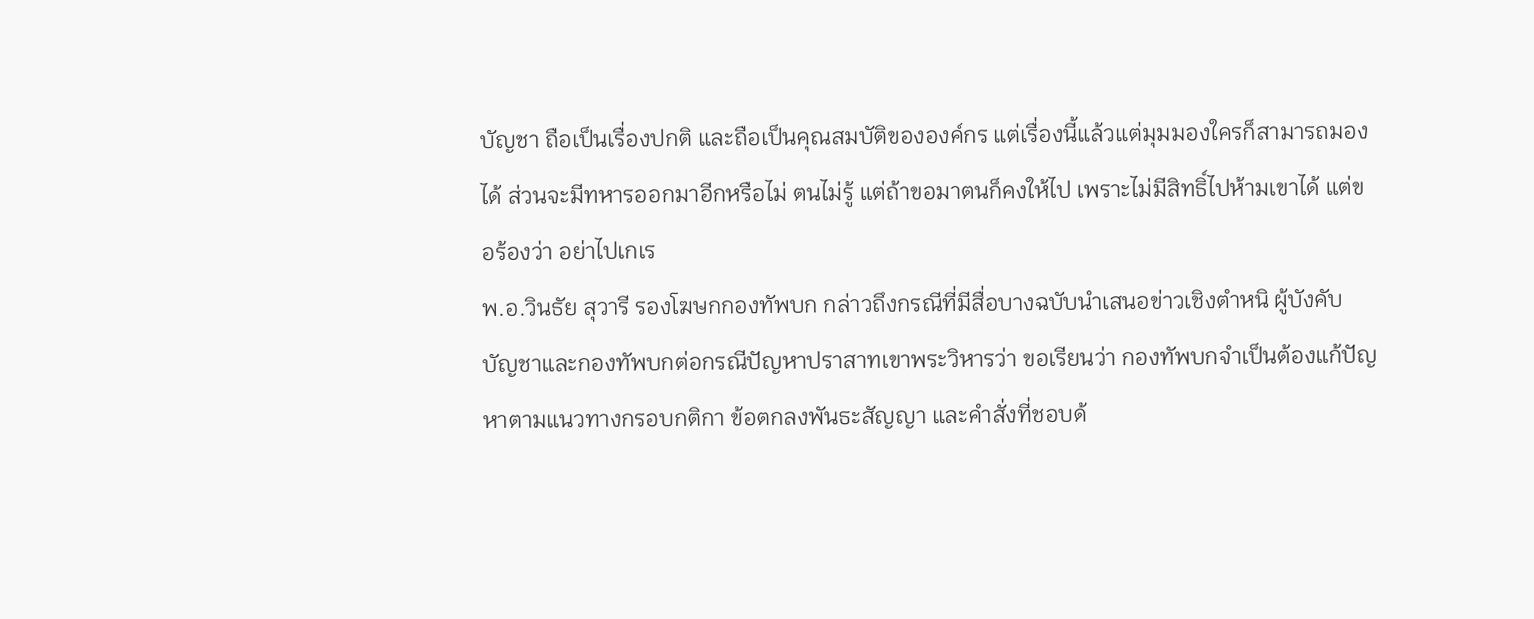บัญชา ถือเป็นเรื่องปกติ และถือเป็นคุณสมบัติขององค์กร แต่เรื่องนี้แล้วแต่มุมมองใครก็สามารถมองได้ ส่วนจะมีทหารออกมาอีกหรือไม่ ตนไม่รู้ แต่ถ้าขอมาตนก็คงให้ไป เพราะไม่มีสิทธิ์ไปห้ามเขาได้ แต่ขอร้องว่า อย่าไปเกเร
พ.อ.วินธัย สุวารี รองโฆษกกองทัพบก กล่าวถึงกรณีที่มีสื่อบางฉบับนำเสนอข่าวเชิงตำหนิ ผู้บังคับบัญชาและกองทัพบกต่อกรณีปัญหาปราสาทเขาพระวิหารว่า ขอเรียนว่า กองทัพบกจำเป็นต้องแก้ปัญหาตามแนวทางกรอบกติกา ข้อตกลงพันธะสัญญา และคำสั่งที่ชอบด้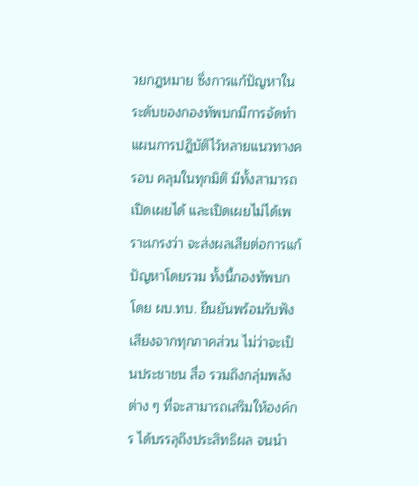วยกฎหมาย ซึ่งการแก้ปัญหาในระดับของกองทัพบกมีการจัดทำแผนการปฎิบัติไว้หลายแนวทางครอบ คลุมในทุกมิติ มีทั้งสามารถเปิดเผยได้ และเปิดเผยไม่ได้เพราะเกรงว่า จะส่งผลเสียต่อการแก้ปัญหาโดยรวม ทั้งนี้กองทัพบกโดย ผบ.ทบ. ยืนยันพร้อมรับฟังเสียงจากทุกภาคส่วน ไม่ว่าจะเป็นประชาชน สื่อ รวมถึงกลุ่มพลังต่าง ๆ ที่จะสามารถเสริมให้องค์กร ได้บรรลุถึงประสิทธิผล จนนำ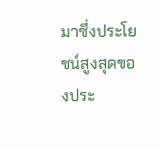มาซึ่งประโยชน์สูงสุดของประ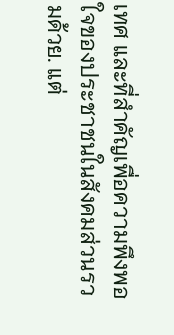เทศ และที่สำคัญเพื่อความพึงพอใจของประชาชนในสังคมส่วนรวมด้วย. แต่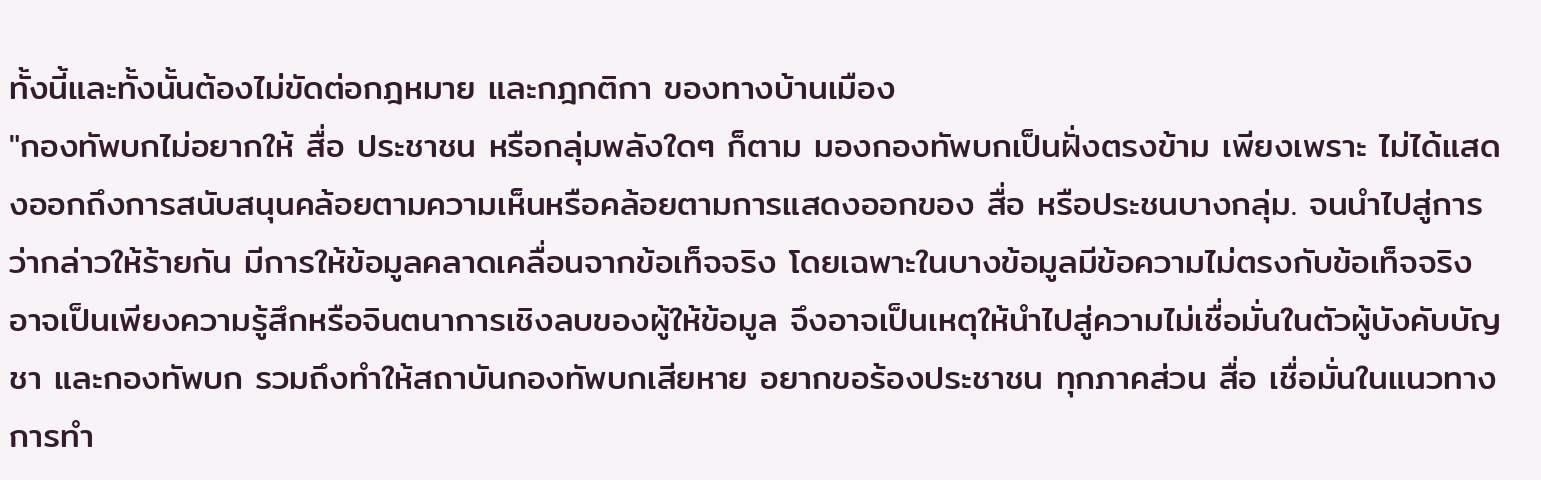ทั้งนี้และทั้งนั้นต้องไม่ขัดต่อกฎหมาย และกฎกติกา ของทางบ้านเมือง
"กองทัพบกไม่อยากให้ สื่อ ประชาชน หรือกลุ่มพลังใดๆ ก็ตาม มองกองทัพบกเป็นฝั่งตรงข้าม เพียงเพราะ ไม่ได้แสดงออกถึงการสนับสนุนคล้อยตามความเห็นหรือคล้อยตามการแสดงออกของ สื่อ หรือประชนบางกลุ่ม. จนนำไปสู่การว่ากล่าวให้ร้ายกัน มีการให้ข้อมูลคลาดเคลื่อนจากข้อเท็จจริง โดยเฉพาะในบางข้อมูลมีข้อความไม่ตรงกับข้อเท็จจริง อาจเป็นเพียงความรู้สึกหรือจินตนาการเชิงลบของผู้ให้ข้อมูล จึงอาจเป็นเหตุให้นำไปสู่ความไม่เชื่อมั่นในตัวผู้บังคับบัญชา และกองทัพบก รวมถึงทำให้สถาบันกองทัพบกเสียหาย อยากขอร้องประชาชน ทุกภาคส่วน สื่อ เชื่อมั่นในแนวทางการทำ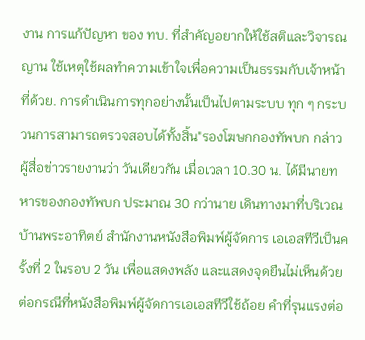งาน การแก้ปัญหา ของ ทบ. ที่สำคัญอยากให้ใช้สติและวิจารณญาน ใช้เหตุใช้ผลทำความเข้าใจเพื่อความเป็นธรรมกับเจ้าหน้าที่ด้วย. การดำเนินการทุกอย่างนั้นเป็นไปตามระบบ ทุก ๆ กระบวนการสามารถตรวจสอบได้ทั้งสิ้น"รองโฆษกกองทัพบก กล่าว
ผู้สื่อข่าวรายงานว่า วันเดียวกัน เมื่อเวลา 10.30 น. ได้มีนายทหารของกองทัพบก ประมาณ 30 กว่านาย เดินทางมาที่บริเวณบ้านพระอาทิตย์ สำนักงานหนังสือพิมพ์ผู้จัดการ เอเอสทีวีเป็นครั้งที่ 2 ในรอบ 2 วัน เพื่อแสดงพลัง และแสดงจุดยืนไม่เห็นด้วยต่อกรณีที่หนังสือพิมพ์ผู้จัดการเอเอสทีวีใช้ถ้อย คำที่รุนแรงต่อ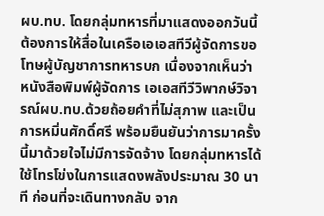ผบ.ทบ. โดยกลุ่มทหารที่มาแสดงออกวันนี้ ต้องการให้สื่อในเครือเอเอสทีวีผู้จัดการขอโทษผู้บัญชาการทหารบก เนื่องจากเห็นว่า หนังสือพิมพ์ผู้จัดการ เอเอสทีวีวิพากษ์วิจารณ์ผบ.ทบ.ด้วยถ้อยคำที่ไม่สุภาพ และเป็นการหมิ่นศักดิ์ศรี พร้อมยืนยันว่าการมาครั้งนี้มาด้วยใจไม่มีการจัดจ้าง โดยกลุ่มทหารได้ใช้โทรโข่งในการแสดงพลังประมาณ 30 นาที ก่อนที่จะเดินทางกลับ จาก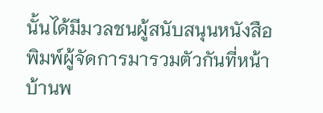นั้นได้มีมวลชนผู้สนับสนุนหนังสือพิมพ์ผู้จัดการมารวมตัวกันที่หน้า บ้านพ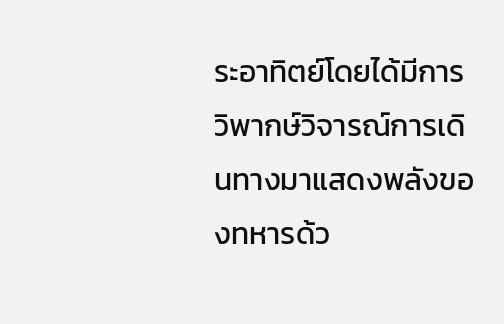ระอาทิตย์โดยได้มีการวิพากษ์วิจารณ์การเดินทางมาแสดงพลังของทหารด้ว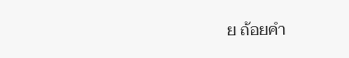ย ถ้อยคำ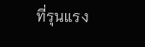ที่รุนแรง